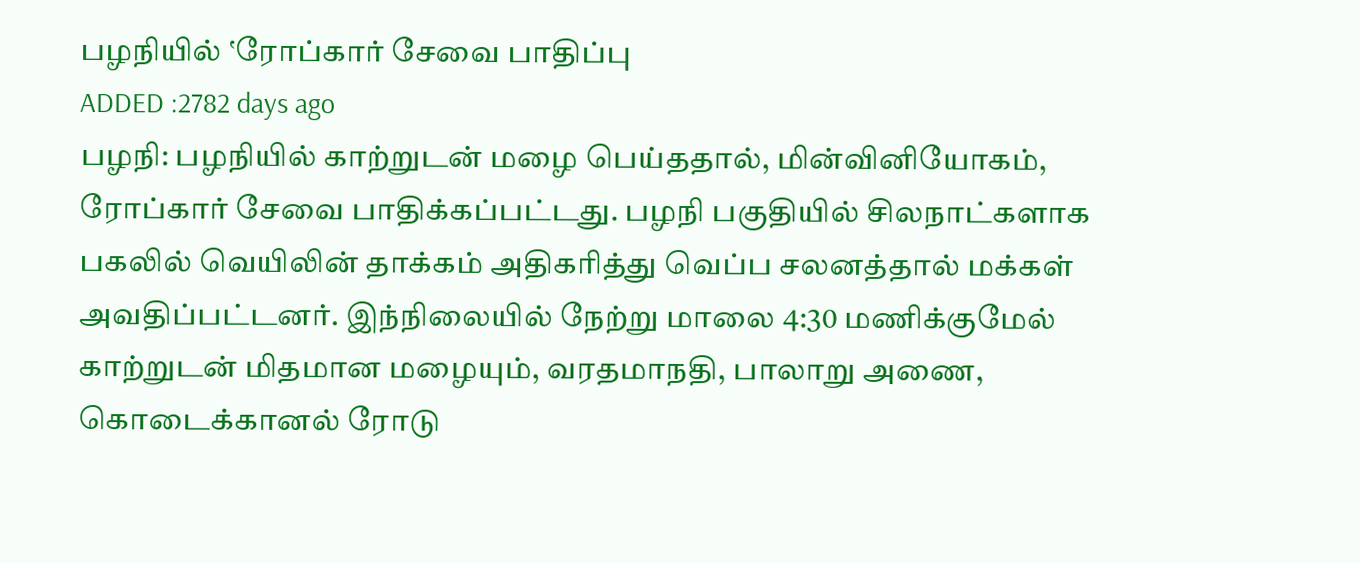பழநியில் ‛ரோப்கார் சேவை பாதிப்பு
ADDED :2782 days ago
பழநி: பழநியில் காற்றுடன் மழை பெய்ததால், மின்வினியோகம், ரோப்கார் சேவை பாதிக்கப்பட்டது. பழநி பகுதியில் சிலநாட்களாக பகலில் வெயிலின் தாக்கம் அதிகரித்து வெப்ப சலனத்தால் மக்கள் அவதிப்பட்டனர். இந்நிலையில் நேற்று மாலை 4:30 மணிக்குமேல் காற்றுடன் மிதமான மழையும், வரதமாநதி, பாலாறு அணை, கொடைக்கானல் ரோடு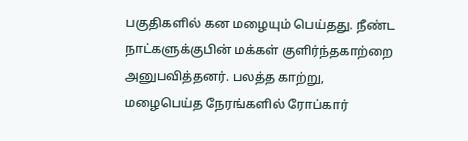பகுதிகளில் கன மழையும் பெய்தது. நீண்ட நாட்களுக்குபின் மக்கள் குளிர்ந்தகாற்றை அனுபவித்தனர். பலத்த காற்று, மழைபெய்த நேரங்களில் ரோப்கார்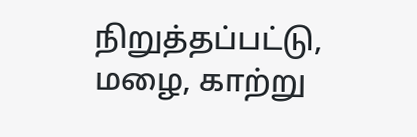நிறுத்தப்பட்டு, மழை, காற்று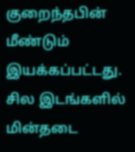குறைந்தபின் மீண்டும் இயக்கப்பட்டது. சில இடங்களில் மின்தடை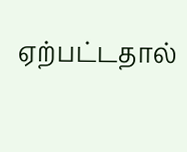ஏற்பட்டதால்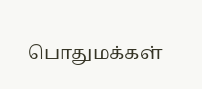பொதுமக்கள்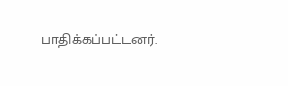பாதிக்கப்பட்டனர்.